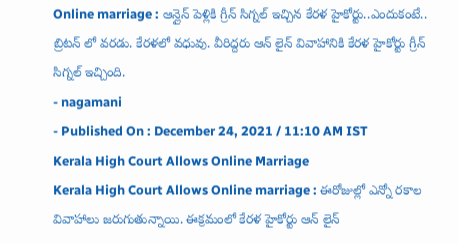Online marriage : ఆన్లైన్ పెళ్లికి గ్రీన్ సిగ్నల్ ఇచ్చిన కేరళ హైకోర్టు..ఎందుకంటే..
బ్రిటన్ లో వరడు. కేరళలో వధువు. వీరిద్దరు ఆన్ లైన్ వివాహానికి కేరళ హైకోర్టు గ్రీన్ సిగ్నల్ ఇచ్చింది.
- nagamani
- Published On : December 24, 2021 / 11:10 AM IST
Kerala High Court Allows Online Marriage
Kerala High Court Allows Online marriage : ఈరోజుల్లో ఎన్నో రకాల వివాహాలు జరుగుతున్నాయి. ఈక్రమంలో కేరళ హైకోర్టు ఆన్ లైన్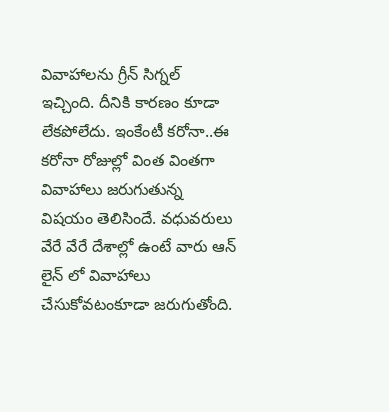వివాహాలను గ్రీన్ సిగ్నల్ ఇచ్చింది. దీనికి కారణం కూడా లేకపోలేదు. ఇంకేంటీ కరోనా..ఈ కరోనా రోజుల్లో వింత వింతగా వివాహాలు జరుగుతున్న విషయం తెలిసిందే. వధువరులు వేరే వేరే దేశాల్లో ఉంటే వారు ఆన్ లైన్ లో వివాహాలు చేసుకోవటంకూడా జరుగుతోంది.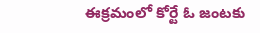ఈక్రమంలో కోర్టే ఓ జంటకు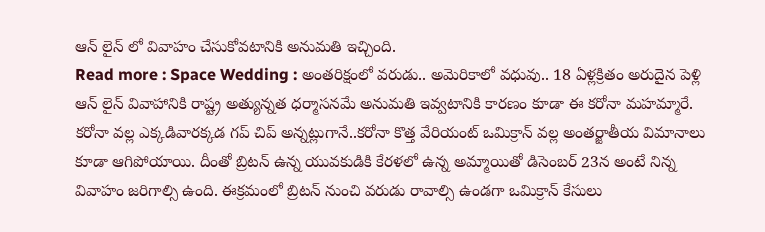ఆన్ లైన్ లో వివాహం చేసుకోవటానికి అనుమతి ఇచ్చింది.
Read more : Space Wedding : అంతరిక్షంలో వరుడు.. అమెరికాలో వధువు.. 18 ఏళ్లక్రితం అరుదైన పెళ్లి
ఆన్ లైన్ వివాహానికి రాష్ట్ర అత్యున్నత ధర్మాసనమే అనుమతి ఇవ్వటానికి కారణం కూడా ఈ కరోనా మహమ్మారే. కరోనా వల్ల ఎక్కడివారక్కడ గప్ చిప్ అన్నట్లుగానే..కరోనా కొత్త వేరియంట్ ఒమిక్రాన్ వల్ల అంతర్జాతీయ విమానాలు కూడా ఆగిపోయాయి. దీంతో బ్రిటన్ ఉన్న యువకుడికి కేరళలో ఉన్న అమ్మాయితో డిసెంబర్ 23న అంటే నిన్న వివాహం జరిగాల్సి ఉంది. ఈక్రమంలో బ్రిటన్ నుంచి వరుడు రావాల్సి ఉండగా ఒమిక్రాన్ కేసులు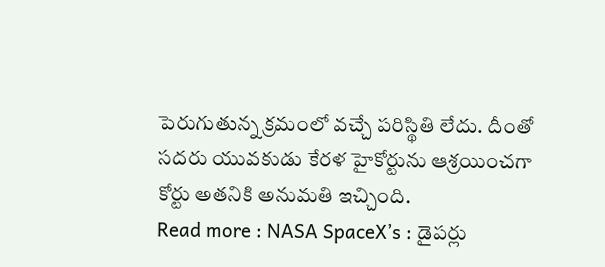పెరుగుతున్న క్రమంలో వచ్చే పరిస్థితి లేదు. దీంతో సదరు యువకుడు కేరళ హైకోర్టును ఆశ్రయించగా కోర్టు అతనికి అనుమతి ఇచ్చింది.
Read more : NASA SpaceX’s : డైపర్లు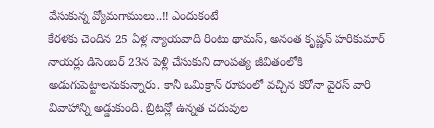వేసుకున్న వ్యోమగాములు..!! ఎందుకంటే
కేరళకు చెందిన 25 ఏళ్ల న్యాయవాది రింటు థామస్, అనంత కృష్ణన్ హరికుమార్ నాయర్లు డిసెంబర్ 23న పెళ్లి చేసుకుని దాంపత్య జీవితంలోకి అడుగుపెట్టాలనుకున్నారు. కానీ ఒమిక్రాన్ రూపంలో వచ్చిన కరోనా వైరస్ వారి వివాహాన్ని అడ్డుకుంది. బ్రిటన్లో ఉన్నత చదువుల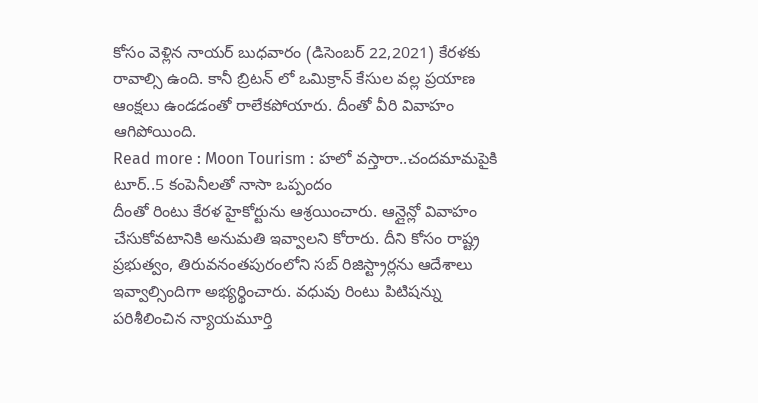కోసం వెళ్లిన నాయర్ బుధవారం (డిసెంబర్ 22,2021) కేరళకు రావాల్సి ఉంది. కానీ బ్రిటన్ లో ఒమిక్రాన్ కేసుల వల్ల ప్రయాణ ఆంక్షలు ఉండడంతో రాలేకపోయారు. దీంతో వీరి వివాహం ఆగిపోయింది.
Read more : Moon Tourism : హలో వస్తారా..చందమామపైకి టూర్..5 కంపెనీలతో నాసా ఒప్పందం
దీంతో రింటు కేరళ హైకోర్టును ఆశ్రయించారు. ఆన్లైన్లో వివాహం చేసుకోవటానికి అనుమతి ఇవ్వాలని కోరారు. దీని కోసం రాష్ట్ర ప్రభుత్వం, తిరువనంతపురంలోని సబ్ రిజిస్ట్రార్లను ఆదేశాలు ఇవ్వాల్సిందిగా అభ్యర్థించారు. వధువు రింటు పిటిషన్ను పరిశీలించిన న్యాయమూర్తి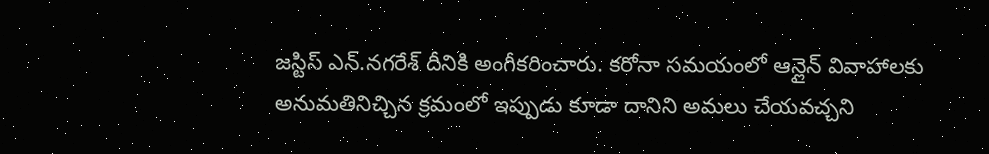జస్టిస్ ఎన్.నగరేశ్ దీనికి అంగీకరించారు. కరోనా సమయంలో ఆన్లైన్ వివాహాలకు అనుమతినిచ్చిన క్రమంలో ఇప్పుడు కూడా దానిని అమలు చేయవచ్చని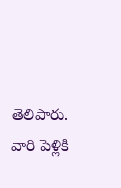తెలిపారు. వారి పెళ్లికి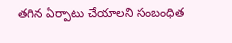తగిన ఏర్పాటు చేయాలని సంబంధిత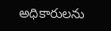అధికారులను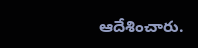ఆదేశించారు.